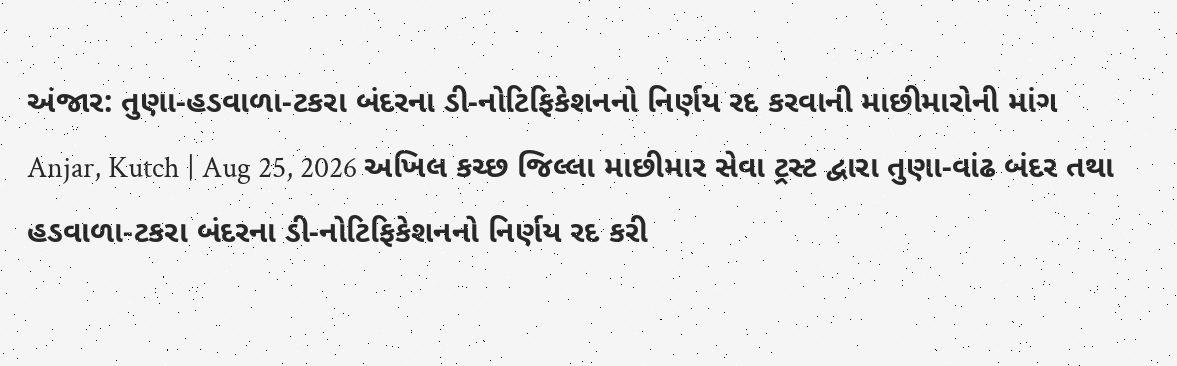અંજાર: તુણા-હડવાળા-ટકરા બંદરના ડી-નોટિફિકેશનનો નિર્ણય રદ કરવાની માછીમારોની માંગ
Anjar, Kutch | Aug 25, 2026 અખિલ કચ્છ જિલ્લા માછીમાર સેવા ટ્રસ્ટ દ્વારા તુણા-વાંઢ બંદર તથા હડવાળા-ટકરા બંદરના ડી-નોટિફિકેશનનો નિર્ણય રદ કરી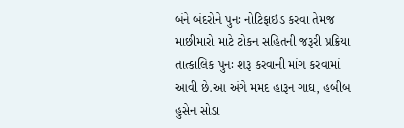બંને બંદરોને પુનઃ નોટિફાઇડ કરવા તેમજ માછીમારો માટે ટોકન સહિતની જરૂરી પ્રક્રિયા તાત્કાલિક પુનઃ શરૂ કરવાની માંગ કરવામાં આવી છે.આ અંગે મમદ હારૂન ગાઘ, હબીબ હુસેન સોડા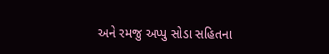અને રમજુ અપ્પુ સોડા સહિતના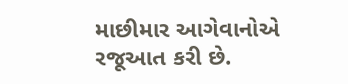માછીમાર આગેવાનોએ રજૂઆત કરી છે.